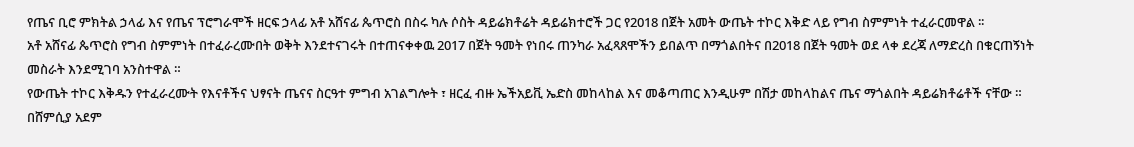የጤና ቢሮ ምክትል ኃላፊ እና የጤና ፕሮግራሞች ዘርፍ ኃላፊ አቶ አሸናፊ ጴጥሮስ በስሩ ካሉ ሶስት ዳይሬክቶሬት ዳይሬክተሮች ጋር የ2018 በጀት አመት ውጤት ተኮር እቅድ ላይ የግብ ስምምነት ተፈራርመዋል ፡፡
አቶ አሸናፊ ጴጥሮስ የግብ ስምምነት በተፈራረሙበት ወቅት እንደተናገሩት በተጠናቀቀዉ 2017 በጀት ዓመት የነበሩ ጠንካራ አፈጻጸሞችን ይበልጥ በማጎልበትና በ2018 በጀት ዓመት ወደ ላቀ ደረጃ ለማድረስ በቁርጠኝነት መስራት እንደሚገባ አንስተዋል ።
የውጤት ተኮር እቅዱን የተፈራረሙት የእናቶችና ህፃናት ጤናና ስርዓተ ምግብ አገልግሎት ፣ ዘርፈ ብዙ ኤችአይቪ ኤድስ መከላከል እና መቆጣጠር እንዲሁም በሽታ መከላከልና ጤና ማጎልበት ዳይሬክቶሬቶች ናቸው ።
በሸምሲያ አደም